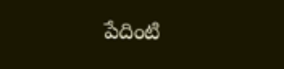పేదింటి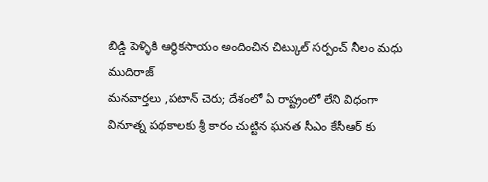బిడ్డి పెళ్ళికి ఆర్థికసాయం అందించిన చిట్కుల్ సర్పంచ్ నీలం మధు ముదిరాజ్
మనవార్తలు ,పటాన్ చెరు; దేశంలో ఏ రాష్ట్రంలో లేని విధంగా వినూత్న పథకాలకు శ్రీ కారం చుట్టిన ఘనత సీఎం కేసీఆర్ కు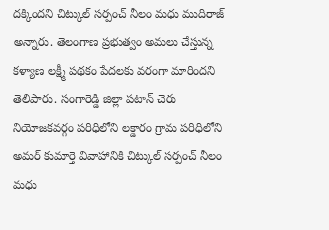దక్కిందని చిట్కుల్ సర్పంచ్ నీలం మధు ముదిరాజ్ అన్నారు. తెలంగాణ ప్రభుత్వం అమలు చేస్తున్న కళ్యాణ లక్ష్మీ పథకం పేదలకు వరంగా మారిందని తెలిపారు. సంగారెడ్డి జిల్లా పటాన్ చెరు నియోజకవర్గం పరిధిలోని లక్డారం గ్రామ పరిధిలోని అమర్ కుమార్తె వివాహానికి చిట్కుల్ సర్పంచ్ నీలం మధు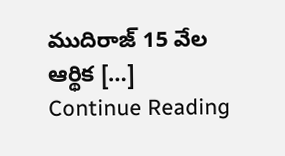ముదిరాజ్ 15 వేల ఆర్థిక […]
Continue Reading